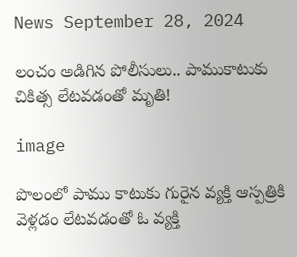News September 28, 2024

లంచం అడిగిన పోలీసులు.. పాముకాటుకు చికిత్స లేటవడంతో మృతి!

image

పొలంలో పాము కాటుకు గురైన వ్యక్తి ఆస్పత్రికి వెళ్లడం లేటవడంతో ఓ వ్యక్తి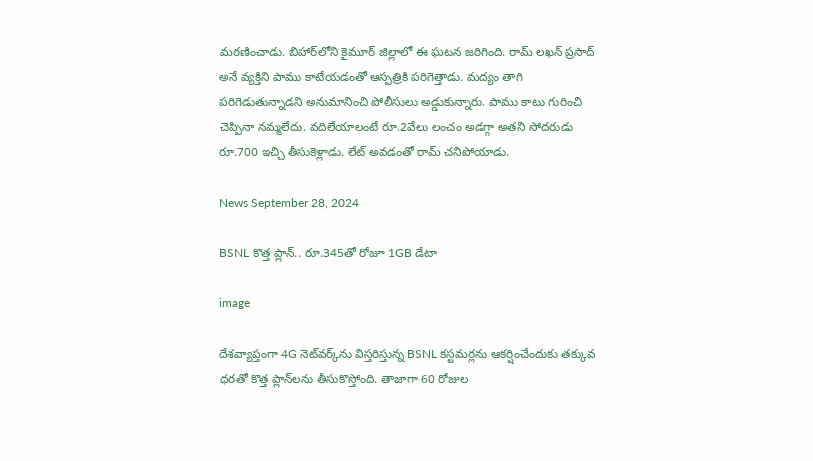మరణించాడు. బిహార్‌లోని కైమూర్ జిల్లాలో ఈ ఘటన జరిగింది. రామ్ లఖన్ ప్రసాద్ అనే వ్యక్తిని పాము కాటేయడంతో ఆస్పత్రికి పరిగెత్తాడు. మద్యం తాగి పరిగెడుతున్నాడని అనుమానించి పోలీసులు అడ్డుకున్నారు. పాము కాటు గురించి చెప్పినా నమ్మలేదు. వదిలేయాలంటే రూ.2వేలు లంచం అడగ్గా అతని సోదరుడు రూ.700 ఇచ్చి తీసుకెళ్లాడు. లేట్ అవడంతో రామ్ చనిపోయాడు.

News September 28, 2024

BSNL కొత్త ప్లాన్.. రూ.345తో రోజూ 1GB డేటా

image

దేశవ్యాప్తంగా 4G నెట్‌వర్క్‌ను విస్తరిస్తున్న BSNL కస్టమర్లను ఆకర్షించేందుకు తక్కువ ధరతో కొత్త ప్లాన్‌లను తీసుకొస్తోంది. తాజాగా 60 రోజుల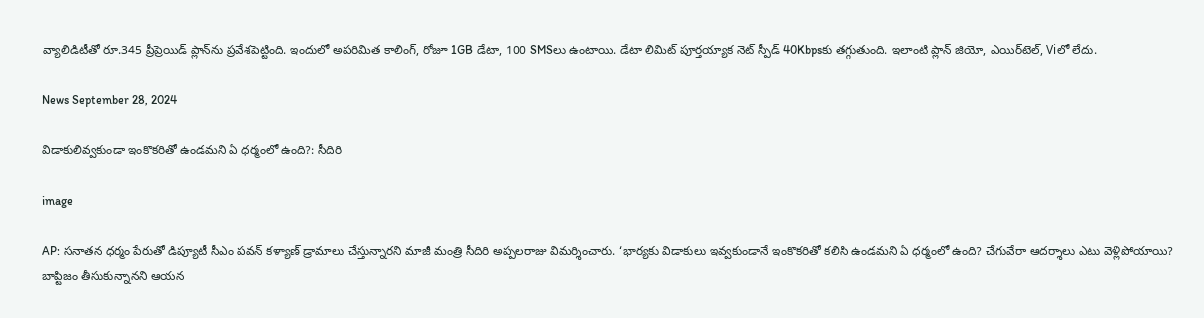వ్యాలిడిటీతో రూ.345 ప్రీప్రెయిడ్ ప్లాన్‌ను ప్రవేశపెట్టింది. ఇందులో అపరిమిత కాలింగ్, రోజూ 1GB డేటా, 100 SMSలు ఉంటాయి. డేటా లిమిట్ పూర్తయ్యాక నెట్ స్పీడ్ 40Kbpsకు తగ్గుతుంది. ఇలాంటి ప్లాన్ జియో, ఎయిర్‌టెల్, Viలో లేదు.

News September 28, 2024

విడాకులివ్వకుండా ఇంకొకరితో ఉండమని ఏ ధర్మంలో ఉంది?: సీదిరి

image

AP: సనాతన ధర్మం పేరుతో డిప్యూటీ సీఎం పవన్ కళ్యాణ్ డ్రామాలు చేస్తున్నారని మాజీ మంత్రి సీదిరి అప్పలరాజు విమర్శించారు. ‘భార్యకు విడాకులు ఇవ్వకుండానే ఇంకొకరితో కలిసి ఉండమని ఏ ధర్మంలో ఉంది? చేగువేరా ఆదర్శాలు ఎటు వెళ్లిపోయాయి? బాప్టిజం తీసుకున్నానని ఆయన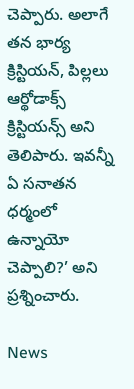చెప్పారు. అలాగే తన భార్య క్రిస్టియన్, పిల్లలు ఆర్థోడాక్స్ క్రిస్టియన్స్ అని తెలిపారు. ఇవన్నీ ఏ సనాతన ధర్మంలో ఉన్నాయో చెప్పాలి?’ అని ప్రశ్నించారు.

News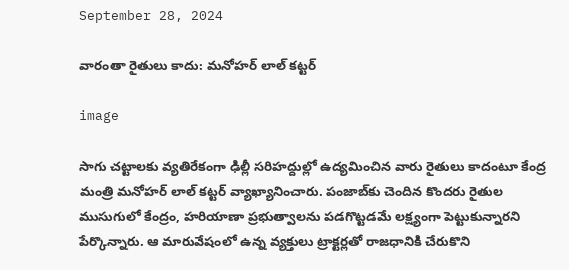September 28, 2024

వారంతా రైతులు కాదు: మనోహర్ లాల్ కట్టర్

image

సాగు చ‌ట్టాల‌కు వ్య‌తిరేకంగా ఢిల్లీ సరిహద్దుల్లో ఉద్య‌మించిన వారు రైతులు కాదంటూ కేంద్ర మంత్రి మ‌నోహ‌ర్ లాల్ క‌ట్ట‌ర్ వ్యాఖ్యానించారు. పంజాబ్‌కు చెందిన కొంద‌రు రైతుల ముసుగులో కేంద్రం, హరియాణా ప్రభుత్వాలను పడగొట్టడమే లక్ష్యంగా పెట్టుకున్నారని పేర్కొన్నారు. ఆ మారువేషంలో ఉన్న వ్యక్తులు ట్రాక్టర్లతో రాజధానికి చేరుకొని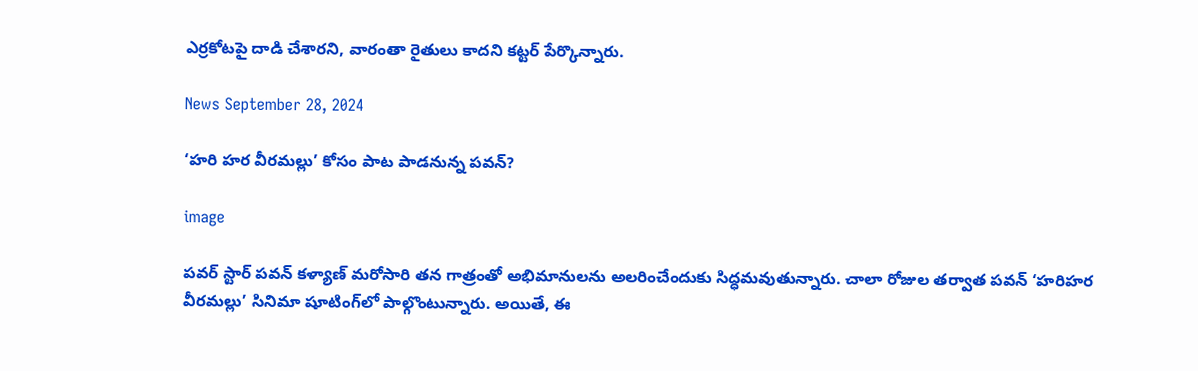ఎర్రకోటపై దాడి చేశారని, వారంతా రైతులు కాదని క‌ట్ట‌ర్ పేర్కొన్నారు.

News September 28, 2024

‘హరి హర వీరమల్లు’ కోసం పాట పాడనున్న పవన్?

image

పవర్ స్టార్ పవన్ కళ్యాణ్ మరోసారి తన గాత్రంతో అభిమానులను అలరించేందుకు సిద్ధమవుతున్నారు. చాలా రోజుల తర్వాత పవన్ ‘హరిహర వీరమల్లు’ సినిమా షూటింగ్‌లో పాల్గొంటున్నారు. అయితే, ఈ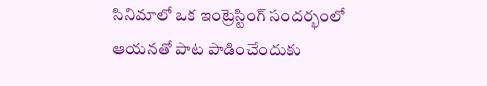సినిమాలో ఒక ఇంట్రెస్టింగ్ సందర్భంలో ఆయనతో పాట పాడించేందుకు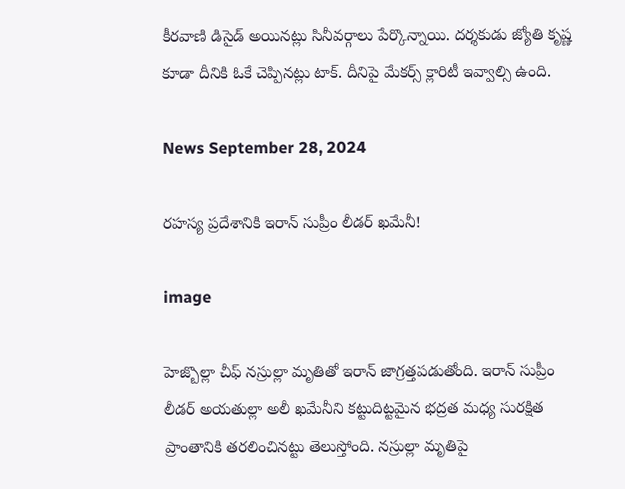కీరవాణి డిసైడ్ అయినట్లు సినీవర్గాలు పేర్కొన్నాయి. దర్శకుడు జ్యోతి కృష్ణ కూడా దీనికి ఓకే చెప్పినట్లు టాక్. దీనిపై మేకర్స్ క్లారిటీ ఇవ్వాల్సి ఉంది.

News September 28, 2024

రహస్య ప్రదేశానికి ఇరాన్ సుప్రీం లీడర్ ఖమేనీ!

image

హెజ్బొల్లా చీఫ్ న‌స్రుల్లా మృతితో ఇరాన్ జాగ్ర‌త్త‌ప‌డుతోంది. ఇరాన్ సుప్రీం లీడ‌ర్ అయ‌తుల్లా అలీ ఖ‌మేనీని క‌ట్టుదిట్ట‌మైన భ‌ద్ర‌త మ‌ధ్య సుర‌క్షిత ప్రాంతానికి త‌ర‌లించిన‌ట్టు తెలుస్తోంది. న‌స్రుల్లా మృతిపై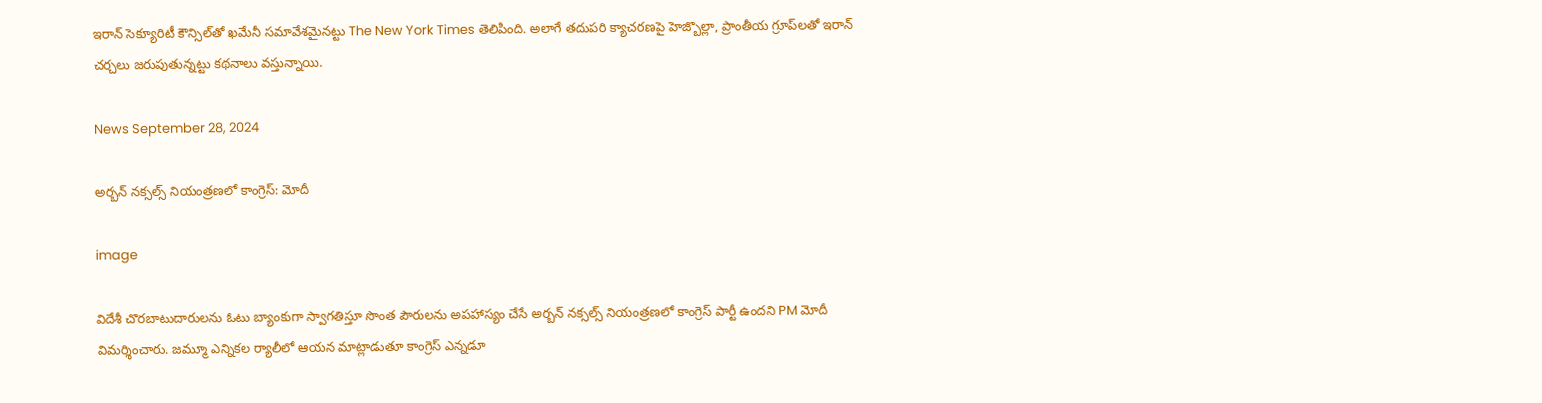ఇరాన్ సెక్యూరిటీ కౌన్సిల్‌తో ఖమేనీ స‌మావేశమైనట్టు The New York Times తెలిపింది. అలాగే త‌దుప‌రి క్యాచ‌ర‌ణ‌పై హెజ్బొల్లా, ప్రాంతీయ గ్రూప్‌ల‌తో ఇరాన్ చ‌ర్చ‌లు జ‌రుపుతున్న‌ట్టు కథనాలు వస్తున్నాయి.

News September 28, 2024

అర్బన్ నక్సల్స్ నియంత్రణలో కాంగ్రెస్: మోదీ

image

విదేశీ చొరబాటుదారులను ఓటు బ్యాంకుగా స్వాగతిస్తూ సొంత పౌరుల‌ను అప‌హాస్యం చేసే అర్బ‌న్ న‌క్స‌ల్స్ నియంత్ర‌ణ‌లో కాంగ్రెస్ పార్టీ ఉంద‌ని PM మోదీ విమ‌ర్శించారు. జ‌మ్మూ ఎన్నిక‌ల ర్యాలీలో ఆయ‌న మాట్లాడుతూ కాంగ్రెస్ ఎన్న‌డూ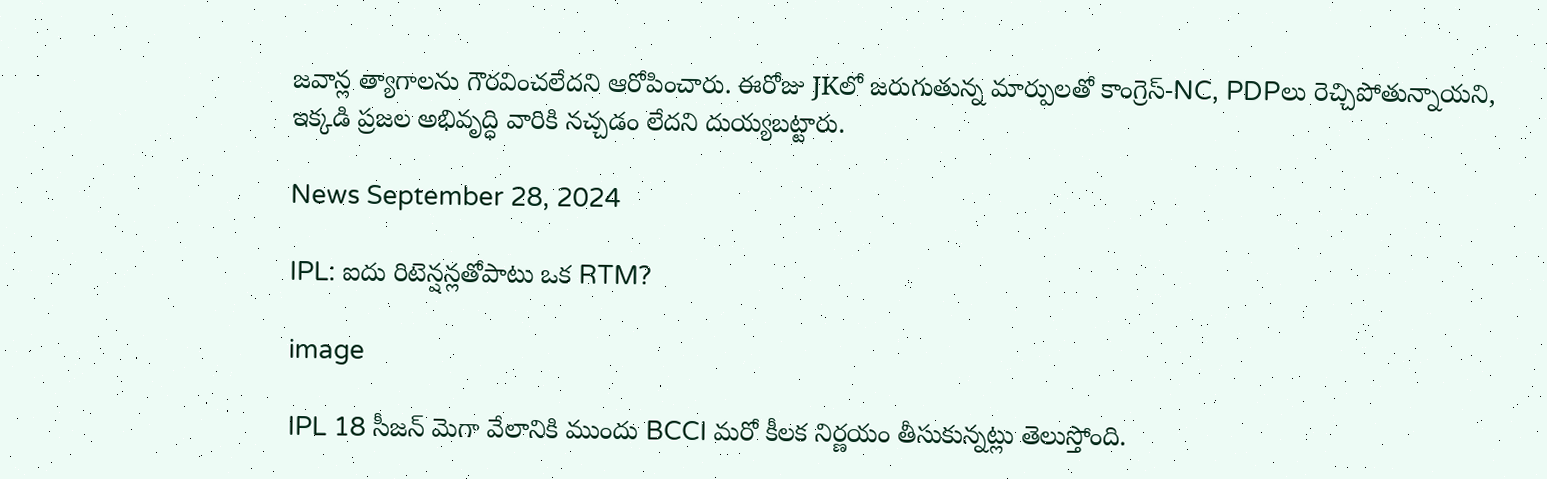జ‌వాన్ల త్యాగాల‌ను గౌర‌వించ‌లేద‌ని ఆరోపించారు. ఈరోజు JKలో జరుగుతున్న మార్పులతో కాంగ్రెస్‌-NC, PDPలు రెచ్చిపోతున్నాయని, ఇక్క‌డి ప్ర‌జ‌ల అభివృద్ధి వారికి నచ్చడం లేదని దుయ్య‌బ‌ట్టారు.

News September 28, 2024

IPL: ఐదు రిటెన్షన్లతోపాటు ఒక RTM?

image

IPL 18 సీజన్ మెగా వేలానికి ముందు BCCI మరో కీలక నిర్ణయం తీసుకున్నట్లు తెలుస్తోంది.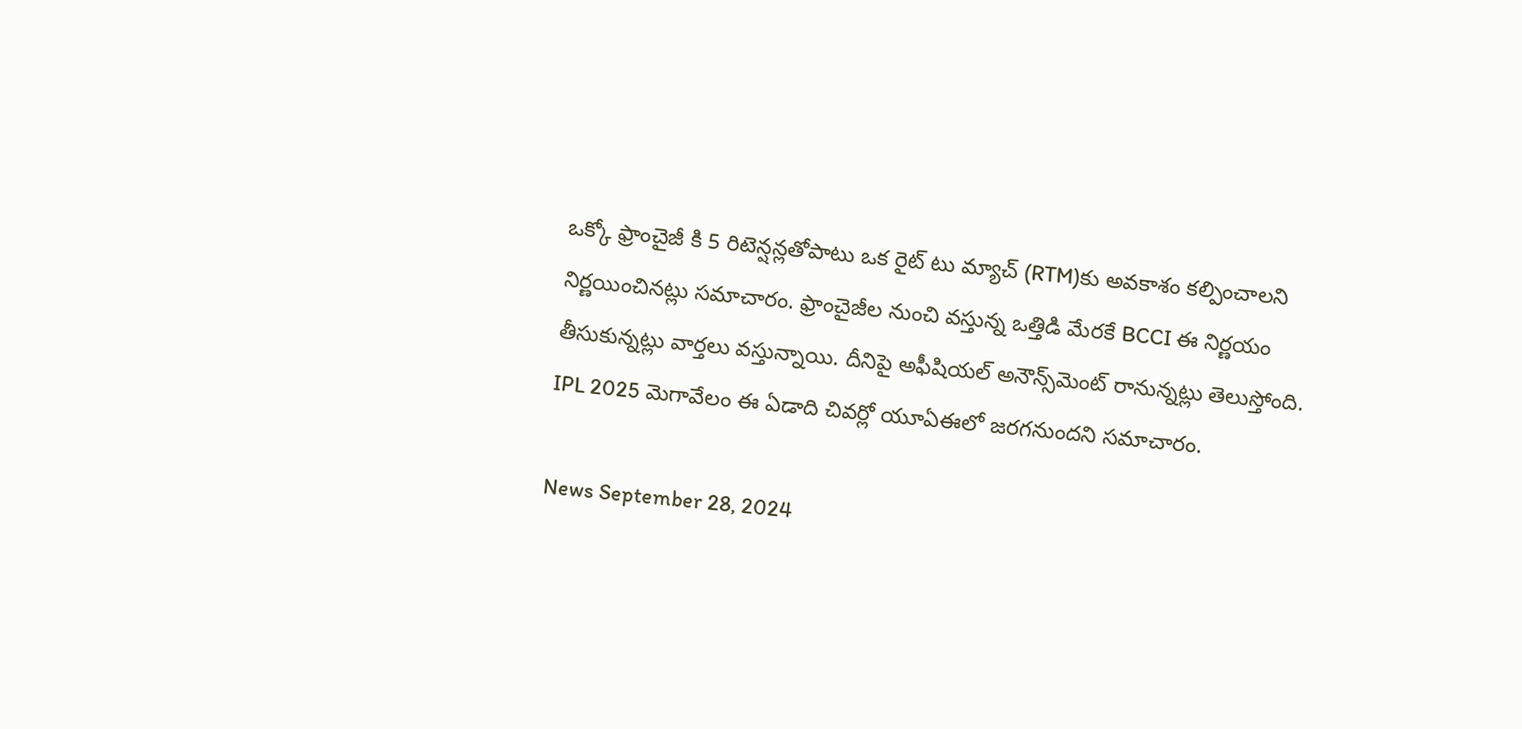ఒక్కో ఫ్రాంచైజీ కి 5 రిటెన్షన్లతోపాటు ఒక రైట్ టు మ్యాచ్ (RTM)కు అవకాశం కల్పించాలని నిర్ణయించినట్లు సమాచారం. ఫ్రాంచైజీల నుంచి వస్తున్న ఒత్తిడి మేరకే BCCI ఈ నిర్ణయం తీసుకున్నట్లు వార్తలు వస్తున్నాయి. దీనిపై అఫీషియల్ అనౌన్స్‌మెంట్ రానున్నట్లు తెలుస్తోంది. IPL 2025 మెగావేలం ఈ ఏడాది చివర్లో యూఏఈలో జరగనుందని సమాచారం.

News September 28, 2024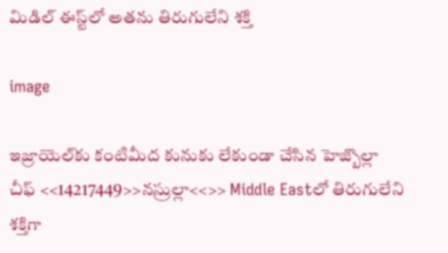మిడిల్ ఈస్ట్‌లో అతను తిరుగులేని శక్తి

image

ఇజ్రాయెల్‌కు కంటిమీద కునుకు లేకుండా చేసిన హెజ్బొల్లా చీఫ్ <<14217449>>నస్రుల్లా<<>> Middle Eastలో తిరుగులేని శక్తిగా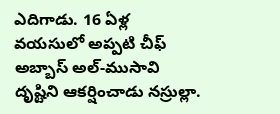ఎదిగాడు. 16 ఏళ్ల వయసులో అప్పటి చీఫ్ అబ్బాస్ అల్-ముసావి దృష్టిని ఆకర్షించాడు నస్రుల్లా.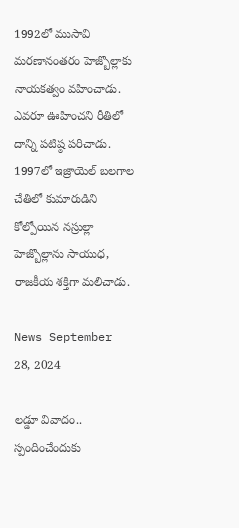1992లో ముసావి మ‌ర‌ణానంత‌రం హెజ్బొల్లాకు నాయకత్వం వహించాడు. ఎవరూ ఊహించ‌ని రీతిలో దాన్ని ప‌టిష్ఠ ప‌రిచాడు. 1997లో ఇజ్రాయెల్ బలగాల చేతిలో కుమారుడిని కోల్పోయిన నస్రుల్లా హెజ్బొల్లాను సాయుధ, రాజకీయ శక్తిగా మలిచాడు.

News September 28, 2024

లడ్డూ వివాదం.. స్పందించేందుకు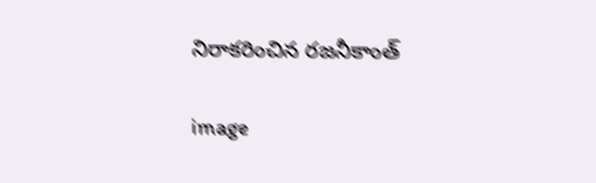నిరాకరించిన రజనీకాంత్

image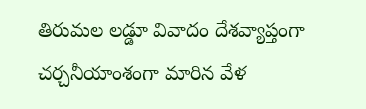తిరుమల లడ్డూ వివాదం దేశవ్యాప్తంగా చర్చనీయాంశంగా మారిన వేళ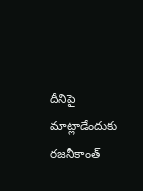దీనిపై మాట్లాడేందుకు రజనీకాంత్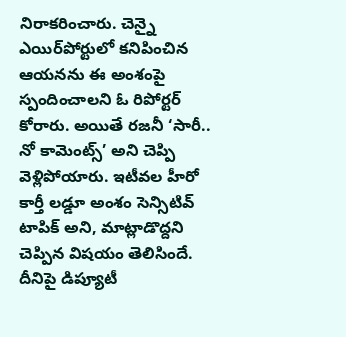నిరాకరించారు. చెన్నై ఎయిర్‌పోర్టులో కనిపించిన ఆయనను ఈ అంశంపై స్పందించాలని ఓ రిపోర్టర్ కోరారు. అయితే రజనీ ‘సారీ.. నో కామెంట్స్’ అని చెప్పి వెళ్లిపోయారు. ఇటీవల హీరో కార్తీ లడ్డూ అంశం సెన్సిటివ్ టాపిక్ అని, మాట్లాడొద్దని చెప్పిన విషయం తెలిసిందే. దీనిపై డిప్యూటీ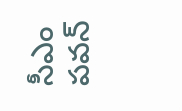సీఎం పవన్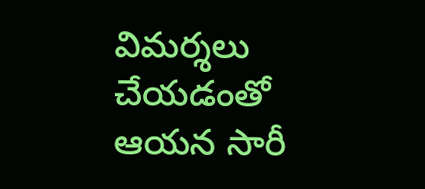విమర్శలు చేయడంతో ఆయన సారీ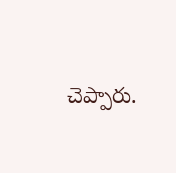చెప్పారు.